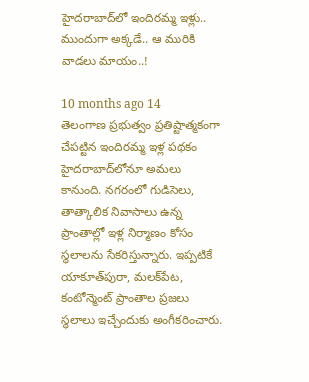హైదరాబాద్‌లో ఇందిరమ్మ ఇళ్లు.. ముందుగా అక్కడే.. ఆ మురికి వాడలు మాయం..!

10 months ago 14
తెలంగాణ ప్రభుత్వం ప్రతిష్టాత్మకంగా చేపట్టిన ఇందిరమ్మ ఇళ్ల పథకం హైదరాబాద్‌లోనూ అమలు కానుంది. నగరంలో గుడిసెలు, తాత్కాలిక నివాసాలు ఉన్న ప్రాంతాల్లో ఇళ్ల నిర్మాణం కోసం స్థలాలను సేకరిస్తున్నారు. ఇప్పటికే యాకూత్‌పురా, మలక్‌పేట, కంటోన్మెంట్ ప్రాంతాల ప్రజలు స్థలాలు ఇచ్చేందుకు అంగీకరించారు.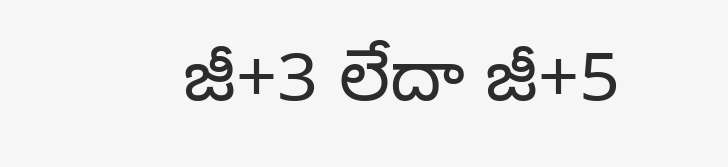జీ+3 లేదా జీ+5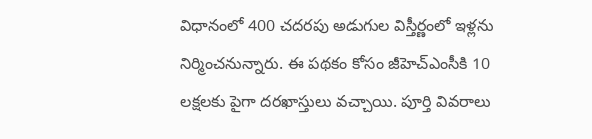విధానంలో 400 చదరపు అడుగుల విస్తీర్ణంలో ఇళ్లను నిర్మించనున్నారు. ఈ పథకం కోసం జీహెచ్ఎంసీకి 10 లక్షలకు పైగా దరఖాస్తులు వచ్చాయి. పూర్తి వివరాలు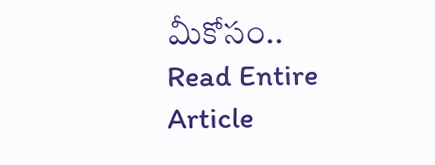మీకోసం..
Read Entire Article